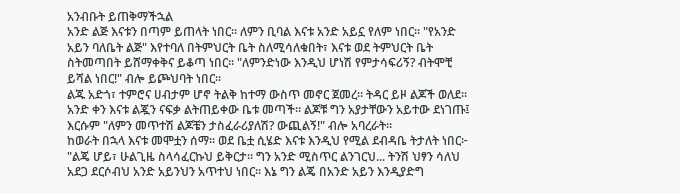አንብቡት ይጠቅማችኋል
አንድ ልጅ እናቱን በጣም ይጠላት ነበር። ለምን ቢባል እናቱ አንድ አይኗ የለም ነበር። "የአንድ አይን ባለቤት ልጅ" እየተባለ በትምህርት ቤት ስለሚሳለቁበት፣ እናቱ ወደ ትምህርት ቤት ስትመጣበት ይሸማቀቅና ይቆጣ ነበር። "ለምንድነው እንዲህ ሆነሽ የምታሳፍሪኝ? ብትሞቺ ይሻል ነበር!" ብሎ ይጮህባት ነበር።
ልጁ አድጎ፣ ተምሮና ሀብታም ሆኖ ትልቅ ከተማ ውስጥ መኖር ጀመረ። ትዳር ይዞ ልጆች ወለደ። አንድ ቀን እናቱ ልጇን ናፍቃ ልትጠይቀው ቤቱ መጣች። ልጆቹ ግን አያታቸውን አይተው ደነገጡ፤ እርሱም "ለምን መጥተሽ ልጆቼን ታስፈራሪያለሽ? ውጪልኝ!" ብሎ አባረራት።
ከወራት በኋላ እናቱ መሞቷን ሰማ። ወደ ቤቷ ሲሄድ እናቱ እንዲህ የሚል ደብዳቤ ትታለት ነበር፦ "ልጄ ሆይ፣ ሁልጊዜ ስላሳፈርኩህ ይቅርታ። ግን አንድ ሚስጥር ልንገርህ... ትንሽ ህፃን ሳለህ አደጋ ደርሶብህ አንድ አይንህን አጥተህ ነበር። እኔ ግን ልጄ በአንድ አይን እንዲያድግ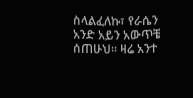ስላልፈለኩ፣ የራሴን አንድ አይን አውጥቼ ሰጠሁህ። ዛሬ አንተ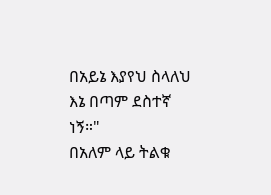በአይኔ እያየህ ስላለህ እኔ በጣም ደስተኛ ነኝ።"
በአለም ላይ ትልቁ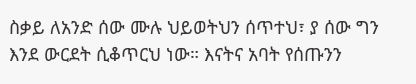ስቃይ ለአንድ ሰው ሙሉ ህይወትህን ሰጥተህ፣ ያ ሰው ግን እንደ ውርደት ሲቆጥርህ ነው። እናትና አባት የሰጡንን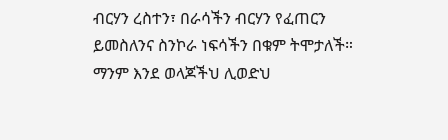ብርሃን ረስተን፣ በራሳችን ብርሃን የፈጠርን ይመስለንና ስንኮራ ነፍሳችን በቁም ትሞታለች።
ማንም እንደ ወላጆችህ ሊወድህ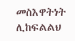መስእዋትነት ሊከፍልልህ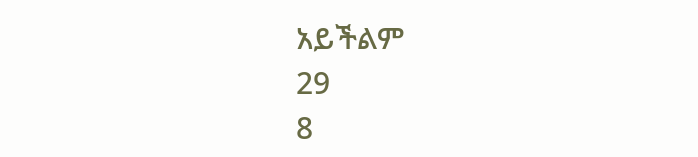አይችልም
29
8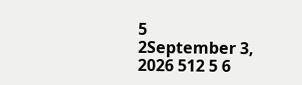5
2September 3, 2026 512 5 6